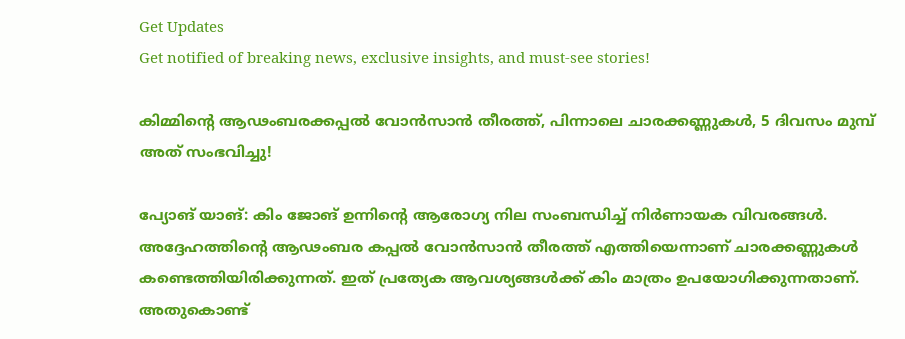Get Updates
Get notified of breaking news, exclusive insights, and must-see stories!

കിമ്മിന്റെ ആഢംബരക്കപ്പല്‍ വോന്‍സാന്‍ തീരത്ത്, പിന്നാലെ ചാരക്കണ്ണുകള്‍, 5 ദിവസം മുമ്പ് അത് സംഭവിച്ചു!

പ്യോങ് യാങ്: കിം ജോങ് ഉന്നിന്റെ ആരോഗ്യ നില സംബന്ധിച്ച് നിര്‍ണായക വിവരങ്ങള്‍. അദ്ദേഹത്തിന്റെ ആഢംബര കപ്പല്‍ വോന്‍സാന്‍ തീരത്ത് എത്തിയെന്നാണ് ചാരക്കണ്ണുകള്‍ കണ്ടെത്തിയിരിക്കുന്നത്. ഇത് പ്രത്യേക ആവശ്യങ്ങള്‍ക്ക് കിം മാത്രം ഉപയോഗിക്കുന്നതാണ്. അതുകൊണ്ട്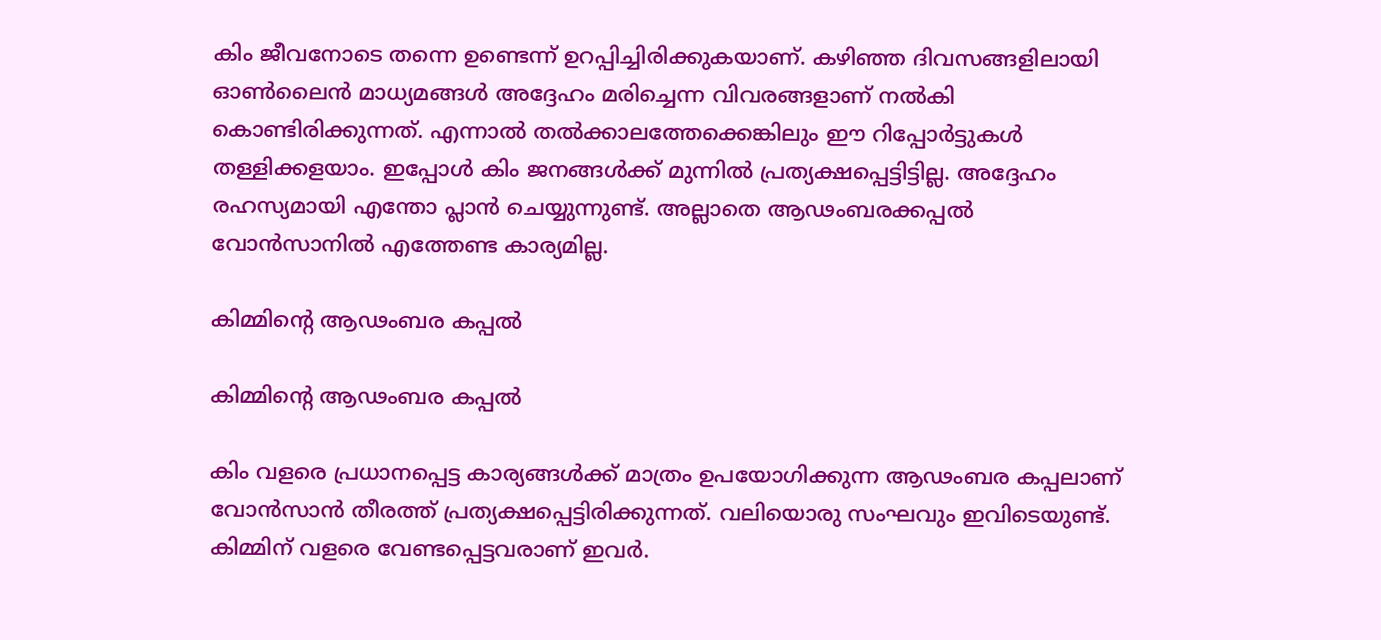കിം ജീവനോടെ തന്നെ ഉണ്ടെന്ന് ഉറപ്പിച്ചിരിക്കുകയാണ്. കഴിഞ്ഞ ദിവസങ്ങളിലായി ഓണ്‍ലൈന്‍ മാധ്യമങ്ങള്‍ അദ്ദേഹം മരിച്ചെന്ന വിവരങ്ങളാണ് നല്‍കി കൊണ്ടിരിക്കുന്നത്. എന്നാല്‍ തല്‍ക്കാലത്തേക്കെങ്കിലും ഈ റിപ്പോര്‍ട്ടുകള്‍ തള്ളിക്കളയാം. ഇപ്പോള്‍ കിം ജനങ്ങള്‍ക്ക് മുന്നില്‍ പ്രത്യക്ഷപ്പെട്ടിട്ടില്ല. അദ്ദേഹം രഹസ്യമായി എന്തോ പ്ലാന്‍ ചെയ്യുന്നുണ്ട്. അല്ലാതെ ആഢംബരക്കപ്പല്‍ വോന്‍സാനില്‍ എത്തേണ്ട കാര്യമില്ല.

കിമ്മിന്റെ ആഢംബര കപ്പല്‍

കിമ്മിന്റെ ആഢംബര കപ്പല്‍

കിം വളരെ പ്രധാനപ്പെട്ട കാര്യങ്ങള്‍ക്ക് മാത്രം ഉപയോഗിക്കുന്ന ആഢംബര കപ്പലാണ് വോന്‍സാന്‍ തീരത്ത് പ്രത്യക്ഷപ്പെട്ടിരിക്കുന്നത്. വലിയൊരു സംഘവും ഇവിടെയുണ്ട്. കിമ്മിന് വളരെ വേണ്ടപ്പെട്ടവരാണ് ഇവര്‍.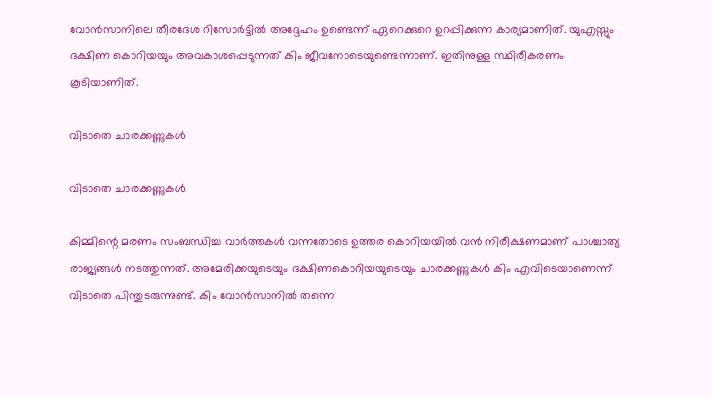വോന്‍സാനിലെ തീരദേശ റിസോര്‍ട്ടില്‍ അദ്ദേഹം ഉണ്ടെന്ന് ഏറെക്കുറെ ഉറപ്പിക്കുന്ന കാര്യമാണിത്. യുഎസ്സും ദക്ഷിണ കൊറിയയും അവകാശപ്പെടുന്നത് കിം ജീവനോടെയുണ്ടെന്നാണ്. ഇതിനുള്ള സ്ഥിരീകരണം കൂടിയാണിത്.

വിടാതെ ചാരക്കണ്ണുകള്‍

വിടാതെ ചാരക്കണ്ണുകള്‍

കിമ്മിന്റെ മരണം സംബന്ധിച്ച വാര്‍ത്തകള്‍ വന്നതോടെ ഉത്തര കൊറിയയില്‍ വന്‍ നിരീക്ഷണമാണ് പാശ്ചാത്യ രാജ്യങ്ങള്‍ നടത്തുന്നത്. അമേരിക്കയുടെയും ദക്ഷിണകൊറിയയുടെയും ചാരക്കണ്ണുകള്‍ കിം എവിടെയാണെന്ന് വിടാതെ പിന്തുടരുന്നുണ്ട്. കിം വോന്‍സാനില്‍ തന്നെ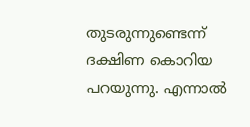തുടരുന്നുണ്ടെന്ന് ദക്ഷിണ കൊറിയ പറയുന്നു. എന്നാല്‍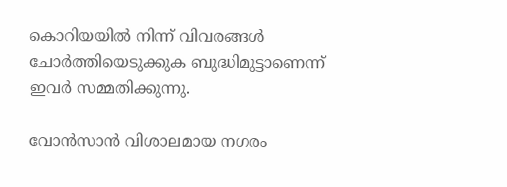കൊറിയയില്‍ നിന്ന് വിവരങ്ങള്‍ ചോര്‍ത്തിയെടുക്കുക ബുദ്ധിമുട്ടാണെന്ന് ഇവര്‍ സമ്മതിക്കുന്നു.

വോന്‍സാന്‍ വിശാലമായ നഗരം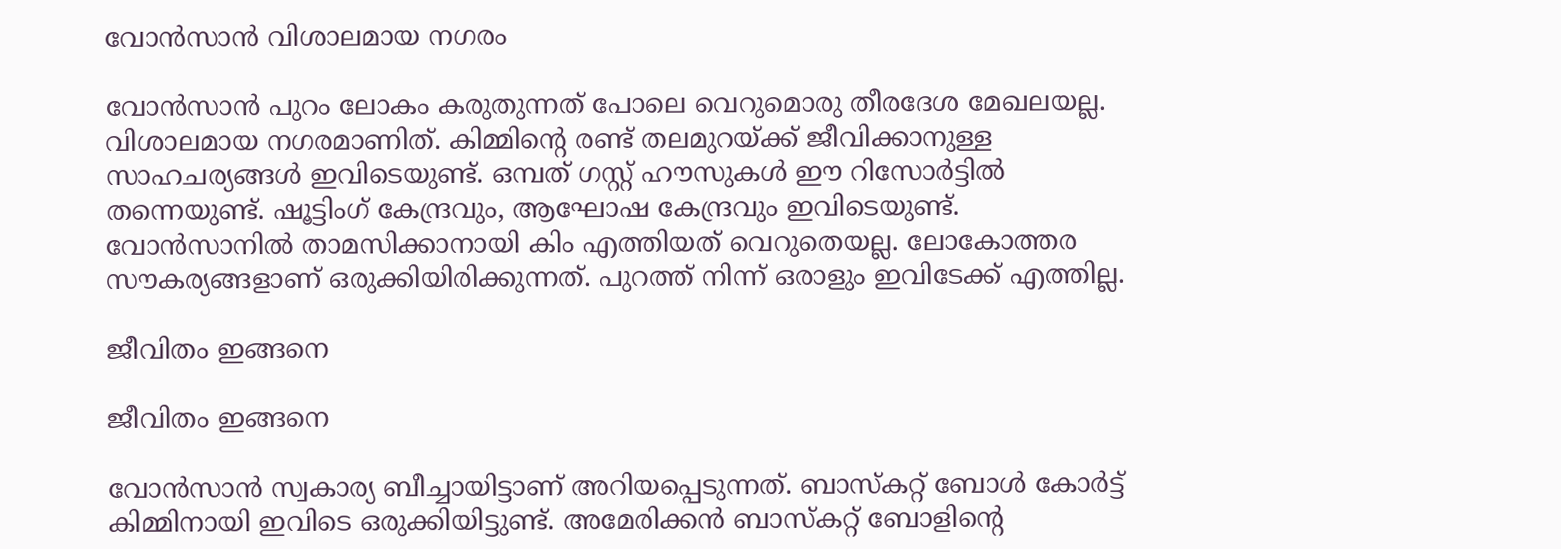വോന്‍സാന്‍ വിശാലമായ നഗരം

വോന്‍സാന്‍ പുറം ലോകം കരുതുന്നത് പോലെ വെറുമൊരു തീരദേശ മേഖലയല്ല. വിശാലമായ നഗരമാണിത്. കിമ്മിന്റെ രണ്ട് തലമുറയ്ക്ക് ജീവിക്കാനുള്ള സാഹചര്യങ്ങള്‍ ഇവിടെയുണ്ട്. ഒമ്പത് ഗസ്റ്റ് ഹൗസുകള്‍ ഈ റിസോര്‍ട്ടില്‍ തന്നെയുണ്ട്. ഷൂട്ടിംഗ് കേന്ദ്രവും, ആഘോഷ കേന്ദ്രവും ഇവിടെയുണ്ട്. വോന്‍സാനില്‍ താമസിക്കാനായി കിം എത്തിയത് വെറുതെയല്ല. ലോകോത്തര സൗകര്യങ്ങളാണ് ഒരുക്കിയിരിക്കുന്നത്. പുറത്ത് നിന്ന് ഒരാളും ഇവിടേക്ക് എത്തില്ല.

ജീവിതം ഇങ്ങനെ

ജീവിതം ഇങ്ങനെ

വോന്‍സാന്‍ സ്വകാര്യ ബീച്ചായിട്ടാണ് അറിയപ്പെടുന്നത്. ബാസ്‌കറ്റ് ബോള്‍ കോര്‍ട്ട് കിമ്മിനായി ഇവിടെ ഒരുക്കിയിട്ടുണ്ട്. അമേരിക്കന്‍ ബാസ്‌കറ്റ് ബോളിന്റെ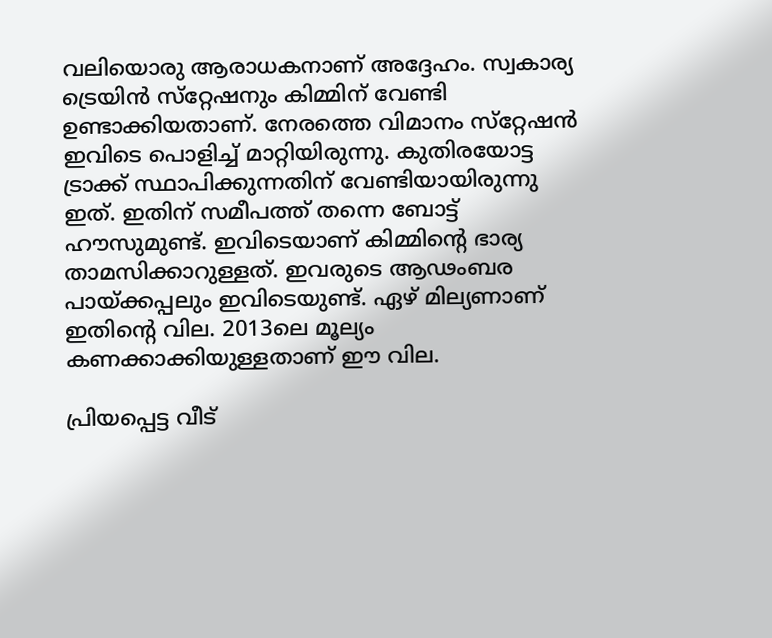വലിയൊരു ആരാധകനാണ് അദ്ദേഹം. സ്വകാര്യ ട്രെയിന്‍ സ്‌റ്റേഷനും കിമ്മിന് വേണ്ടി ഉണ്ടാക്കിയതാണ്. നേരത്തെ വിമാനം സ്‌റ്റേഷന്‍ ഇവിടെ പൊളിച്ച് മാറ്റിയിരുന്നു. കുതിരയോട്ട ട്രാക്ക് സ്ഥാപിക്കുന്നതിന് വേണ്ടിയായിരുന്നു ഇത്. ഇതിന് സമീപത്ത് തന്നെ ബോട്ട് ഹൗസുമുണ്ട്. ഇവിടെയാണ് കിമ്മിന്റെ ഭാര്യ താമസിക്കാറുള്ളത്. ഇവരുടെ ആഢംബര പായ്ക്കപ്പലും ഇവിടെയുണ്ട്. ഏഴ് മില്യണാണ് ഇതിന്റെ വില. 2013ലെ മൂല്യം കണക്കാക്കിയുള്ളതാണ് ഈ വില.

പ്രിയപ്പെട്ട വീട്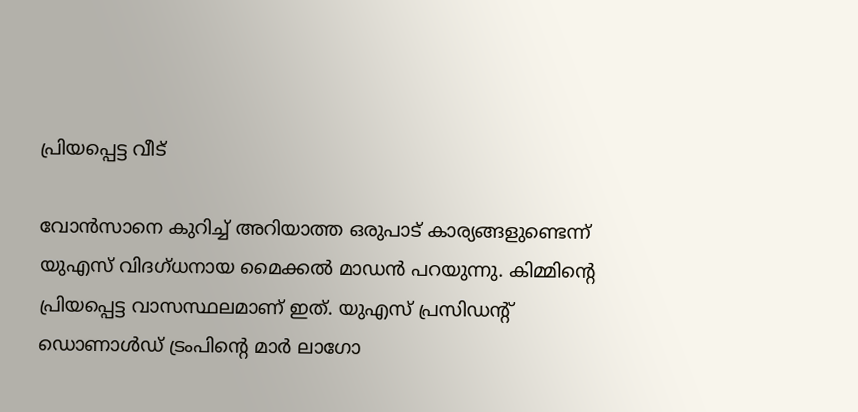പ്രിയപ്പെട്ട വീട്

വോന്‍സാനെ കുറിച്ച് അറിയാത്ത ഒരുപാട് കാര്യങ്ങളുണ്ടെന്ന് യുഎസ് വിദഗ്ധനായ മൈക്കല്‍ മാഡന്‍ പറയുന്നു. കിമ്മിന്റെ പ്രിയപ്പെട്ട വാസസ്ഥലമാണ് ഇത്. യുഎസ് പ്രസിഡന്റ് ഡൊണാള്‍ഡ് ട്രംപിന്റെ മാര്‍ ലാഗോ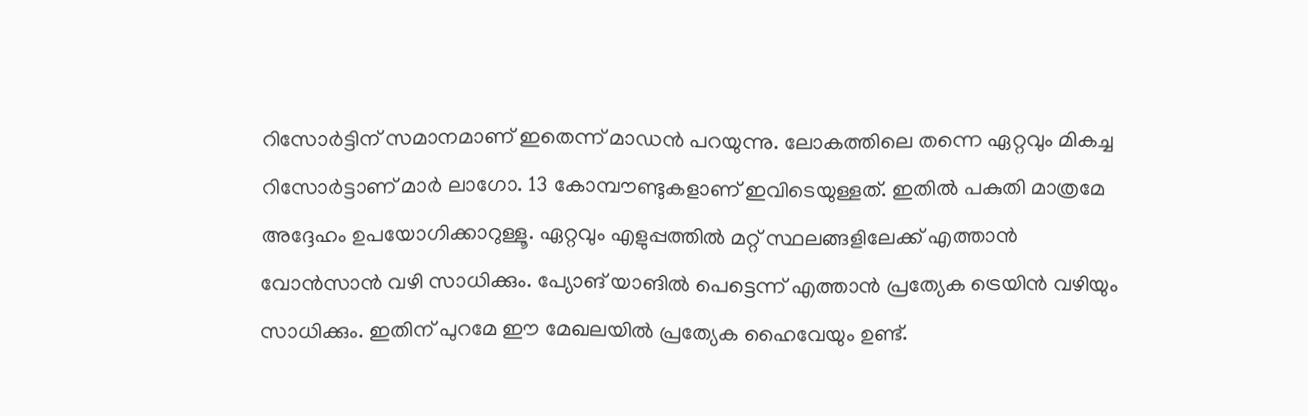റിസോര്‍ട്ടിന് സമാനമാണ് ഇതെന്ന് മാഡന്‍ പറയുന്നു. ലോകത്തിലെ തന്നെ ഏറ്റവും മികച്ച റിസോര്‍ട്ടാണ് മാര്‍ ലാഗോ. 13 കോമ്പൗണ്ടുകളാണ് ഇവിടെയുള്ളത്. ഇതില്‍ പകുതി മാത്രമേ അദ്ദേഹം ഉപയോഗിക്കാറുള്ളൂ. ഏറ്റവും എളുപ്പത്തില്‍ മറ്റ് സ്ഥലങ്ങളിലേക്ക് എത്താന്‍ വോന്‍സാന്‍ വഴി സാധിക്കും. പ്യോങ് യാങില്‍ പെട്ടെന്ന് എത്താന്‍ പ്രത്യേക ട്രെയിന്‍ വഴിയും സാധിക്കും. ഇതിന് പുറമേ ഈ മേഖലയില്‍ പ്രത്യേക ഹൈവേയും ഉണ്ട്.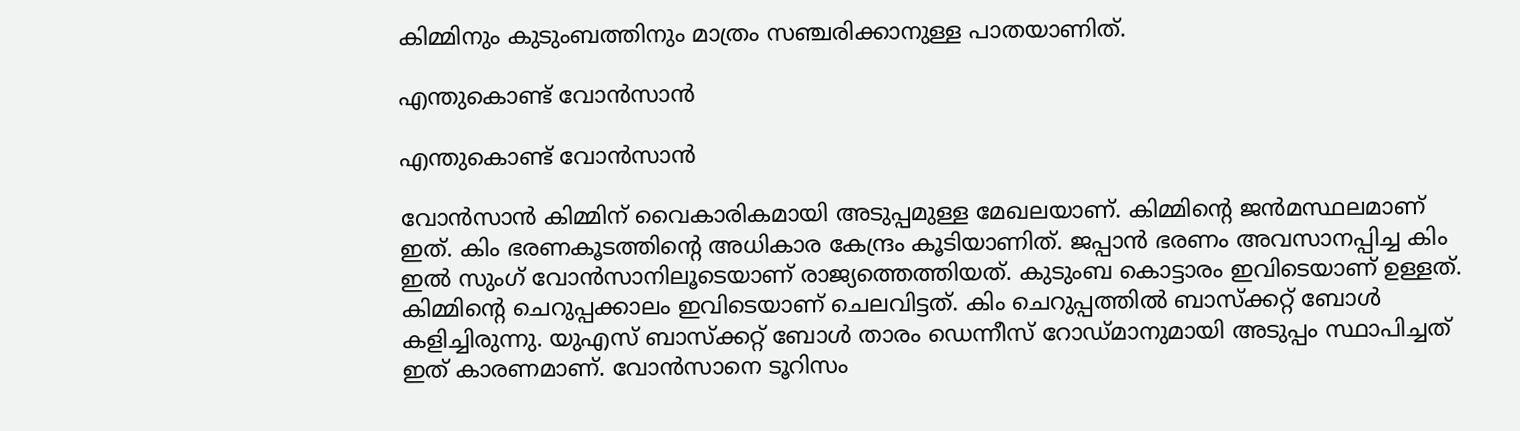കിമ്മിനും കുടുംബത്തിനും മാത്രം സഞ്ചരിക്കാനുള്ള പാതയാണിത്.

എന്തുകൊണ്ട് വോന്‍സാന്‍

എന്തുകൊണ്ട് വോന്‍സാന്‍

വോന്‍സാന്‍ കിമ്മിന് വൈകാരികമായി അടുപ്പമുള്ള മേഖലയാണ്. കിമ്മിന്റെ ജന്‍മസ്ഥലമാണ് ഇത്. കിം ഭരണകൂടത്തിന്റെ അധികാര കേന്ദ്രം കൂടിയാണിത്. ജപ്പാന്‍ ഭരണം അവസാനപ്പിച്ച കിം ഇല്‍ സുംഗ് വോന്‍സാനിലൂടെയാണ് രാജ്യത്തെത്തിയത്. കുടുംബ കൊട്ടാരം ഇവിടെയാണ് ഉള്ളത്. കിമ്മിന്റെ ചെറുപ്പക്കാലം ഇവിടെയാണ് ചെലവിട്ടത്. കിം ചെറുപ്പത്തില്‍ ബാസ്‌ക്കറ്റ് ബോള്‍ കളിച്ചിരുന്നു. യുഎസ് ബാസ്‌ക്കറ്റ് ബോള്‍ താരം ഡെന്നീസ് റോഡ്മാനുമായി അടുപ്പം സ്ഥാപിച്ചത് ഇത് കാരണമാണ്. വോന്‍സാനെ ടൂറിസം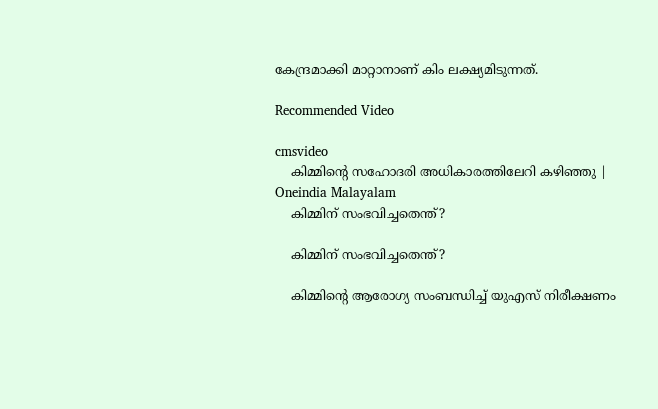കേന്ദ്രമാക്കി മാറ്റാനാണ് കിം ലക്ഷ്യമിടുന്നത്.

Recommended Video

cmsvideo
    കിമ്മിന്റെ സഹോദരി അധികാരത്തിലേറി കഴിഞ്ഞു | Oneindia Malayalam
    കിമ്മിന് സംഭവിച്ചതെന്ത്?

    കിമ്മിന് സംഭവിച്ചതെന്ത്?

    കിമ്മിന്റെ ആരോഗ്യ സംബന്ധിച്ച് യുഎസ് നിരീക്ഷണം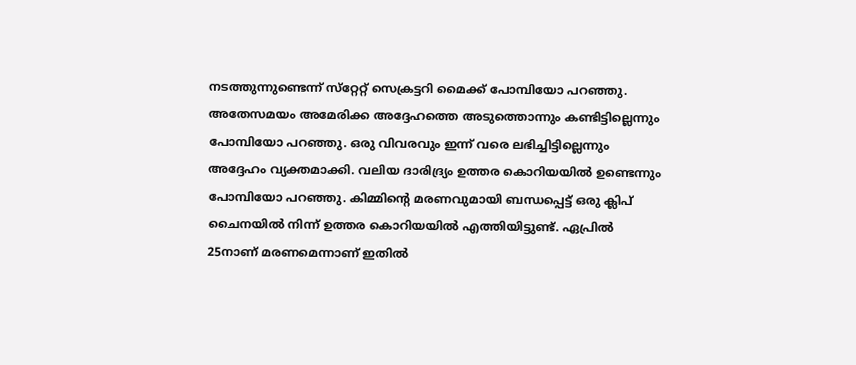നടത്തുന്നുണ്ടെന്ന് സ്‌റ്റേറ്റ് സെക്രട്ടറി മൈക്ക് പോമ്പിയോ പറഞ്ഞു. അതേസമയം അമേരിക്ക അദ്ദേഹത്തെ അടുത്തൊന്നും കണ്ടിട്ടില്ലെന്നും പോമ്പിയോ പറഞ്ഞു. ഒരു വിവരവും ഇന്ന് വരെ ലഭിച്ചിട്ടില്ലെന്നും അദ്ദേഹം വ്യക്തമാക്കി. വലിയ ദാരിദ്ര്യം ഉത്തര കൊറിയയില്‍ ഉണ്ടെന്നും പോമ്പിയോ പറഞ്ഞു. കിമ്മിന്റെ മരണവുമായി ബന്ധപ്പെട്ട് ഒരു ക്ലിപ് ചൈനയില്‍ നിന്ന് ഉത്തര കൊറിയയില്‍ എത്തിയിട്ടുണ്ട്. ഏപ്രില്‍ 25നാണ് മരണമെന്നാണ് ഇതില്‍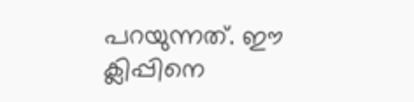പറയുന്നത്. ഈ ക്ലിപ്പിനെ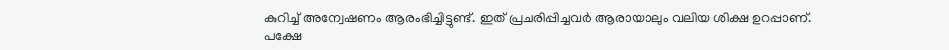കുറിച്ച് അന്വേഷണം ആരംഭിച്ചിട്ടുണ്ട്. ഇത് പ്രചരിപ്പിച്ചവര്‍ ആരായാലും വലിയ ശിക്ഷ ഉറപ്പാണ്. പക്ഷേ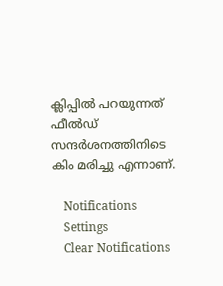ക്ലിപ്പില്‍ പറയുന്നത് ഫീല്‍ഡ് സന്ദര്‍ശനത്തിനിടെ കിം മരിച്ചു എന്നാണ്.

    Notifications
    Settings
    Clear Notifications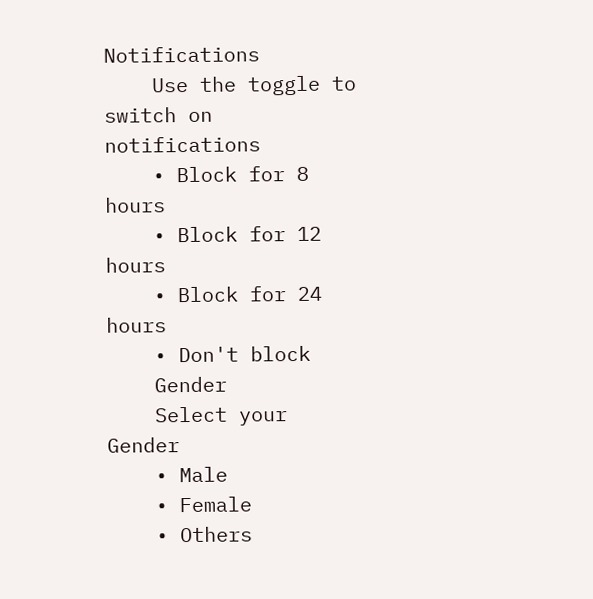Notifications
    Use the toggle to switch on notifications
    • Block for 8 hours
    • Block for 12 hours
    • Block for 24 hours
    • Don't block
    Gender
    Select your Gender
    • Male
    • Female
    • Others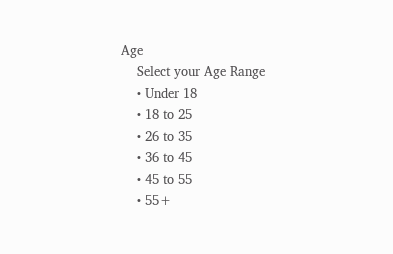Age
    Select your Age Range
    • Under 18
    • 18 to 25
    • 26 to 35
    • 36 to 45
    • 45 to 55
    • 55+